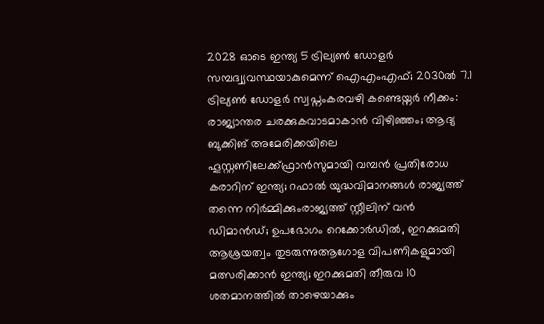2028 ഓടെ ഇന്ത്യ 5 ട്രില്യണ്‍ ഡോളര്‍ സമ്പദ്വ്യവസ്ഥയാകുമെന്ന് ഐഎംഎഫ്; 2030ല്‍ 7.1 ട്രില്യണ്‍ ഡോളര്‍ സ്വപ്നംകരവഴി കണ്ടെയ്നർ നീക്കം: രാജ്യാന്തര ചരക്കുകവാടമാകാൻ വിഴിഞ്ഞം; ആദ്യ ബുക്കിങ് അമേരിക്കയിലെ ഹൂസ്റ്റണിലേക്ക്ഫ്രാൻസുമായി വമ്പന്‍ പ്രതിരോധ കരാറിന് ഇന്ത്യ; റഫാല്‍ യുദ്ധവിമാനങ്ങള്‍ രാജ്യത്ത് തന്നെ നിര്‍മ്മിക്കുംരാജ്യത്ത് സ്റ്റീലിന് വൻ ഡിമാൻഡ്; ഉപഭോഗം റെക്കോർഡിൽ, ഇറക്കുമതി ആശ്രയത്വം തുടരുന്നുആഗോള വിപണികളുമായി മത്സരിക്കാൻ ഇന്ത്യ; ഇറക്കുമതി തീരുവ 10 ശതമാനത്തിൽ താഴെയാക്കും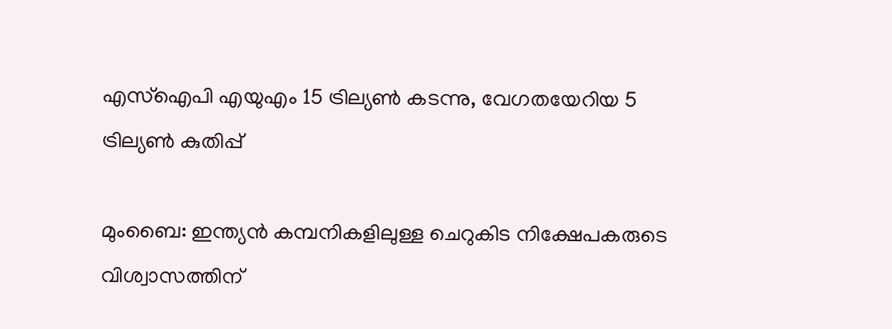എസ്‌ഐപി എയുഎം 15 ട്രില്യണ്‍ കടന്നു, വേഗതയേറിയ 5 ട്രില്യണ്‍ കുതിപ്പ്

മുംബൈ: ഇന്ത്യന്‍ കമ്പനികളിലുള്ള ചെറുകിട നിക്ഷേപകരുടെ വിശ്വാസത്തിന്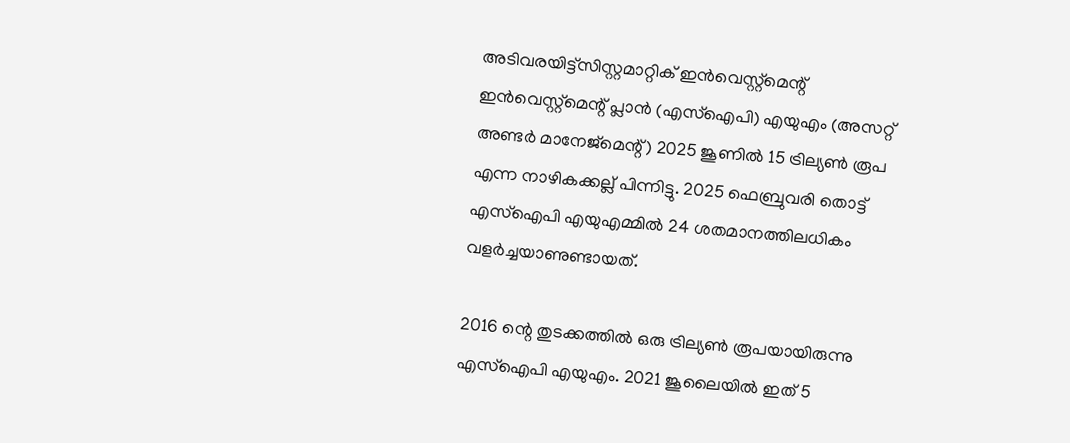അടിവരയിട്ട്‌സിസ്റ്റമാറ്റിക് ഇന്‍വെസ്റ്റ്‌മെന്റ് ഇന്‍വെസ്റ്റ്‌മെന്റ് പ്ലാന്‍ (എസ്‌ഐപി) എയുഎം (അസറ്റ് അണ്ടര്‍ മാനേജ്‌മെന്റ്) 2025 ജൂണില്‍ 15 ട്രില്യണ്‍ രൂപ എന്ന നാഴികക്കല്ല് പിന്നിട്ടു. 2025 ഫെബ്രുവരി തൊട്ട് എസ്‌ഐപി എയുഎമ്മില്‍ 24 ശതമാനത്തിലധികം വളര്‍ച്ചയാണുണ്ടായത്.

2016 ന്റെ തുടക്കത്തില്‍ ഒരു ട്രില്യണ്‍ രൂപയായിരുന്നു എസ്‌ഐപി എയുഎം. 2021 ജൂലൈയില്‍ ഇത് 5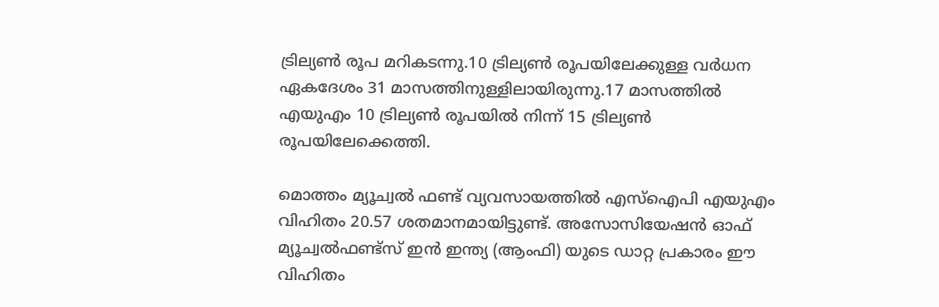ട്രില്യണ്‍ രൂപ മറികടന്നു.10 ട്രില്യണ്‍ രൂപയിലേക്കുള്ള വര്‍ധന ഏകദേശം 31 മാസത്തിനുള്ളിലായിരുന്നു.17 മാസത്തില്‍ എയുഎം 10 ട്രില്യണ്‍ രൂപയില്‍ നിന്ന് 15 ട്രില്യണ്‍ രൂപയിലേക്കെത്തി.

മൊത്തം മ്യൂച്വല്‍ ഫണ്ട് വ്യവസായത്തില്‍ എസ്‌ഐപി എയുഎം വിഹിതം 20.57 ശതമാനമായിട്ടുണ്ട്. അസോസിയേഷന്‍ ഓഫ് മ്യൂച്വല്‍ഫണ്ട്‌സ് ഇന്‍ ഇന്ത്യ (ആംഫി) യുടെ ഡാറ്റ പ്രകാരം ഈ വിഹിതം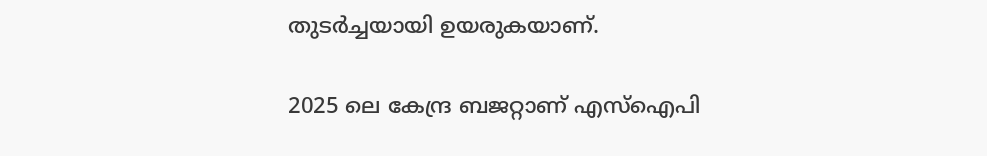തുടര്‍ച്ചയായി ഉയരുകയാണ്.

2025 ലെ കേന്ദ്ര ബജറ്റാണ് എസ്ഐപി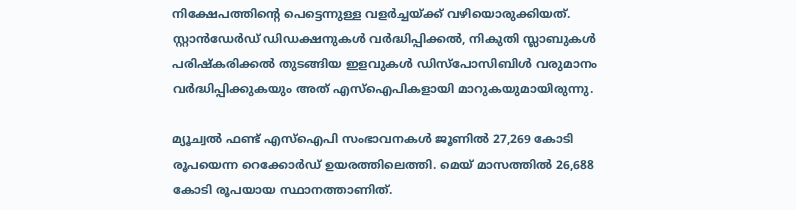നിക്ഷേപത്തിന്റെ പെട്ടെന്നുള്ള വളര്‍ച്ചയ്ക്ക് വഴിയൊരുക്കിയത്. സ്റ്റാന്‍ഡേര്‍ഡ് ഡിഡക്ഷനുകള്‍ വര്‍ദ്ധിപ്പിക്കല്‍, നികുതി സ്ലാബുകള്‍ പരിഷ്‌കരിക്കല്‍ തുടങ്ങിയ ഇളവുകള്‍ ഡിസ്‌പോസിബിള്‍ വരുമാനം വര്‍ദ്ധിപ്പിക്കുകയും അത് എസ്ഐപികളായി മാറുകയുമായിരുന്നു.

മ്യൂച്വല്‍ ഫണ്ട് എസ്ഐപി സംഭാവനകള്‍ ജൂണില്‍ 27,269 കോടി രൂപയെന്ന റെക്കോര്‍ഡ് ഉയരത്തിലെത്തി. മെയ് മാസത്തില്‍ 26,688 കോടി രൂപയായ സ്ഥാനത്താണിത്.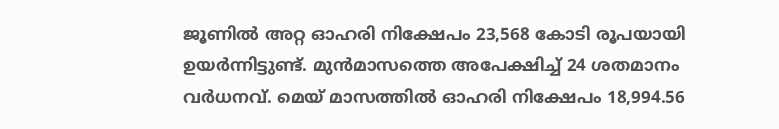ജൂണില്‍ അറ്റ ഓഹരി നിക്ഷേപം 23,568 കോടി രൂപയായി ഉയര്‍ന്നിട്ടുണ്ട്. മുന്‍മാസത്തെ അപേക്ഷിച്ച് 24 ശതമാനം വര്‍ധനവ്. മെയ് മാസത്തില്‍ ഓഹരി നിക്ഷേപം 18,994.56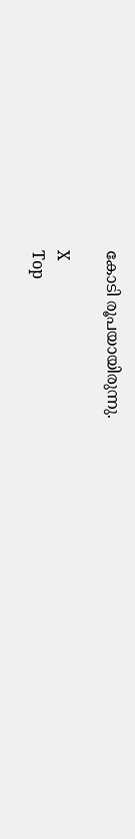കോടി രൂപയായിരുന്നു.

X
Top